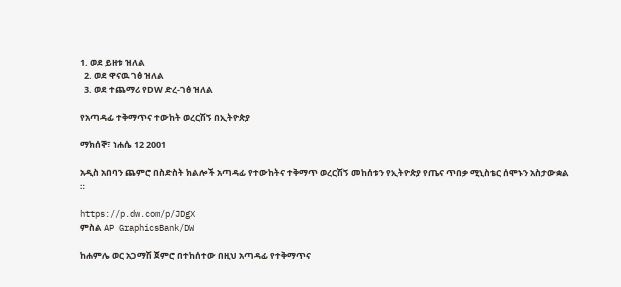1. ወደ ይዘቱ ዝለል
  2. ወደ ዋናዉ ገፅ ዝለል
  3. ወደ ተጨማሪ የDW ድረ-ገፅ ዝለል

የአጣዳፊ ተቅማጥና ተውከት ወረርሽኝ በኢትዮጵያ

ማክሰኞ፣ ነሐሴ 12 2001

አዲስ አበባን ጨምሮ በስድስት ክልሎች አጣዳፊ የተውከትና ተቅማጥ ወረርሽኝ መከሰቱን የኢትዮጵያ የጤና ጥበቃ ሚኒስቴር ሰሞኑን አስታውቋል ።

https://p.dw.com/p/JDgX
ምስል AP GraphicsBank/DW

ከሐምሌ ወር አጋማሽ ጀምሮ በተከሰተው በዚህ አጣዳፊ የተቅማጥና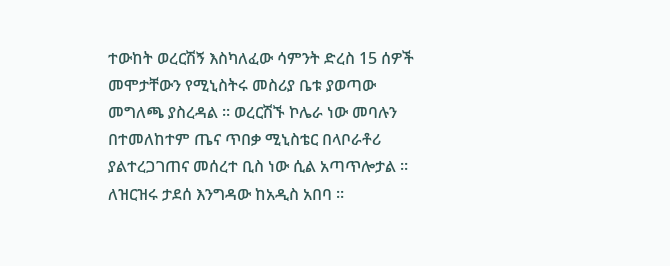ተውከት ወረርሽኝ እስካለፈው ሳምንት ድረስ 15 ሰዎች መሞታቸውን የሚኒስትሩ መስሪያ ቤቱ ያወጣው መግለጫ ያስረዳል ። ወረርሽኙ ኮሌራ ነው መባሉን በተመለከተም ጤና ጥበቃ ሚኒስቴር በላቦራቶሪ ያልተረጋገጠና መሰረተ ቢስ ነው ሲል አጣጥሎታል ። ለዝርዝሩ ታደሰ እንግዳው ከአዲስ አበባ ።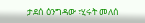ታደሰ ዕንግዳው ፣ሂሩት መለሰ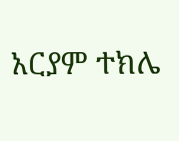አርያም ተክሌ